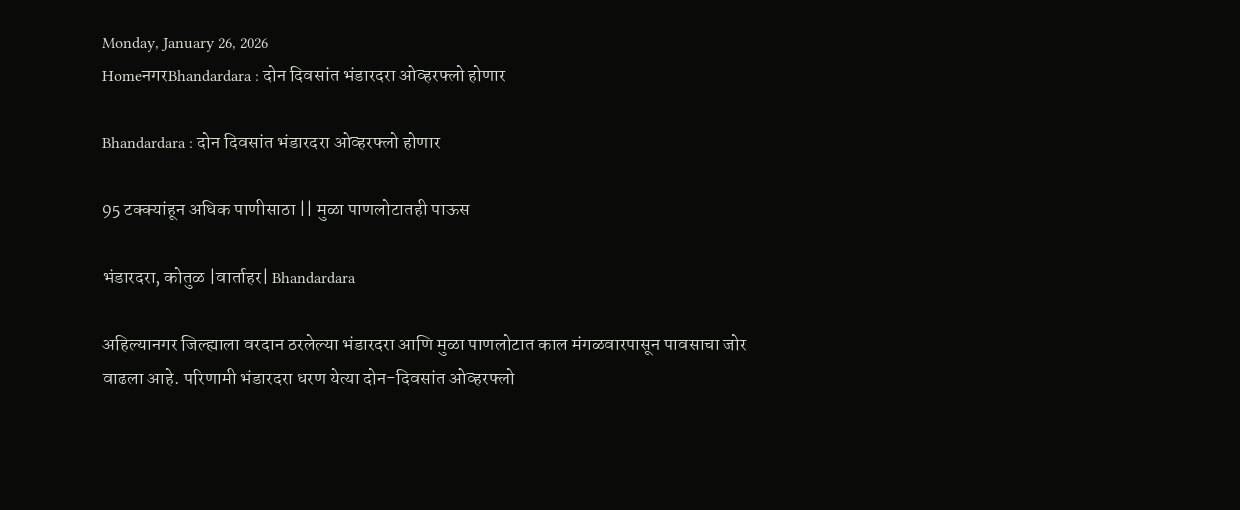Monday, January 26, 2026
HomeनगरBhandardara : दोन दिवसांत भंडारदरा ओव्हरफ्लो होणार

Bhandardara : दोन दिवसांत भंडारदरा ओव्हरफ्लो होणार

95 टक्क्यांहून अधिक पाणीसाठा || मुळा पाणलोटातही पाऊस

भंडारदरा, कोतुळ |वार्ताहर| Bhandardara

अहिल्यानगर जिल्ह्याला वरदान ठरलेल्या भंडारदरा आणि मुळा पाणलोटात काल मंगळवारपासून पावसाचा जोर वाढला आहे. परिणामी भंडारदरा धरण येत्या दोन-दिवसांत ओव्हरफ्लो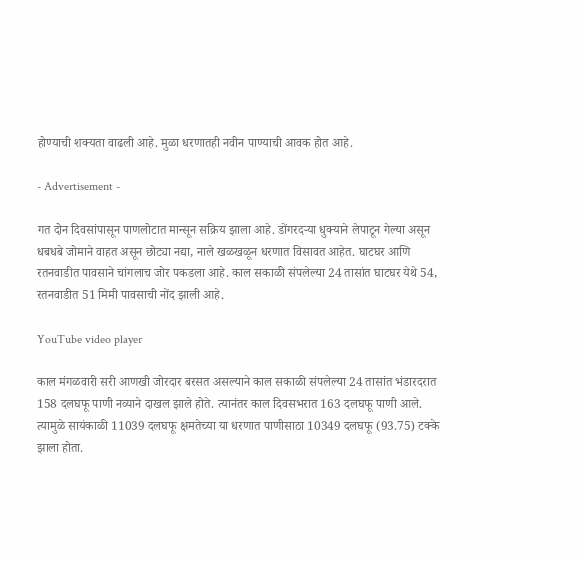होण्याची शक्यता वाढली आहे. मुळा धरणातही नवीन पाण्याची आवक होत आहे.

- Advertisement -

गत दोन दिवसांपासून पाणलोटात मान्सून सक्रिय झाला आहे. डोंगरदर्‍या धुक्याने लेपाटून गेल्या असून धबधबे जोमाने वाहत असून छोट्या नद्या, नाले खळखळून धरणात विसावत आहेत. घाटघर आणि रतनवाडीत पावसाने चांगलाच जोर पकडला आहे. काल सकाळी संपलेल्या 24 तासांत घाटघर येथे 54, रतनवाडीत 51 मिमी पावसाची नोंद झाली आहे.

YouTube video player

काल मंगळवारी सरी आणखी जोरदार बरसत असल्याने काल सकाळी संपलेल्या 24 तासांत भंडारदरात 158 दलघफू पाणी नव्याने दाखल झाले होते. त्यानंतर काल दिवसभरात 163 दलघफू पाणी आले. त्यामुळे सायंकाळी 11039 दलघफू क्षमतेच्या या धरणात पाणीसाठा 10349 दलघफू (93.75) टक्के झाला होता.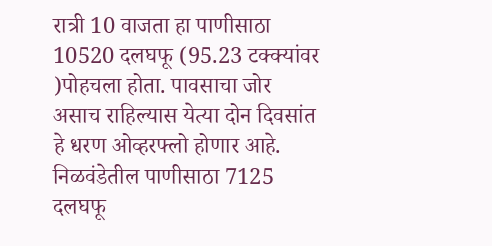रात्री 10 वाजता हा पाणीसाठा 10520 दलघफू (95.23 टक्क्यांवर )पोहचला होता. पावसाचा जोर असाच राहिल्यास येत्या दोन दिवसांत हे धरण ओव्हरफ्लो होणार आहे. निळवंडेतील पाणीसाठा 7125 दलघफू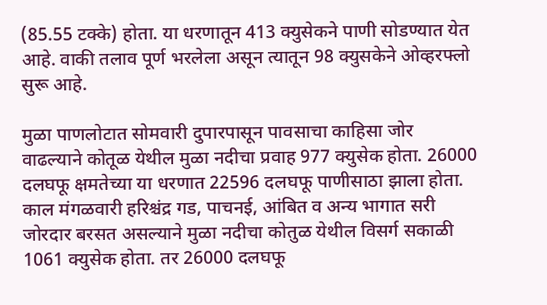(85.55 टक्के) होता. या धरणातून 413 क्युसेकने पाणी सोडण्यात येत आहे. वाकी तलाव पूर्ण भरलेला असून त्यातून 98 क्युसकेने ओव्हरफ्लो सुरू आहे.

मुळा पाणलोटात सोमवारी दुपारपासून पावसाचा काहिसा जोर वाढल्याने कोतूळ येथील मुळा नदीचा प्रवाह 977 क्युसेक होता. 26000 दलघफू क्षमतेच्या या धरणात 22596 दलघफू पाणीसाठा झाला होता. काल मंगळवारी हरिश्चंद्र गड, पाचनई, आंबित व अन्य भागात सरी जोरदार बरसत असल्याने मुळा नदीचा कोतुळ येथील विसर्ग सकाळी 1061 क्युसेक होता. तर 26000 दलघफू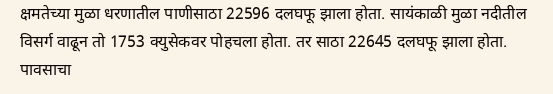क्षमतेच्या मुळा धरणातील पाणीसाठा 22596 दलघफू झाला होता. सायंकाळी मुळा नदीतील विसर्ग वाढून तो 1753 क्युसेकवर पोहचला होता. तर साठा 22645 दलघफू झाला होता. पावसाचा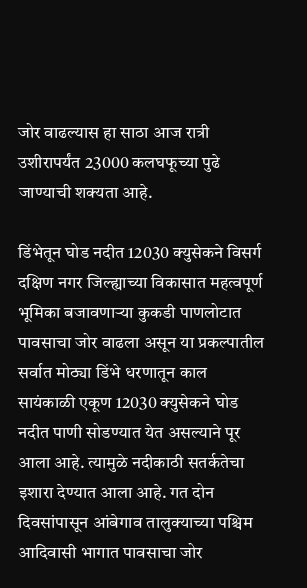जोर वाढल्यास हा साठा आज रात्री उशीरापर्यंत 23000 कलघफूच्या पुढे जाण्याची शक्यता आहे.

डिंभेतून घोड नदीत 12030 क्युसेकने विसर्ग
दक्षिण नगर जिल्ह्याच्या विकासात महत्वपूर्ण भूमिका बजावणार्‍या कुकडी पाणलोटात पावसाचा जोर वाढला असून या प्रकल्पातील सर्वात मोठ्या डिंभे धरणातून काल सायंकाळी एकूण 12030 क्युसेकने घोड नदीत पाणी सोडण्यात येत असल्याने पूर आला आहे. त्यामुळे नदीकाठी सतर्कतेचा इशारा देण्यात आला आहे. गत दोन दिवसांपासून आंबेगाव तालुक्याच्या पश्चिम आदिवासी भागात पावसाचा जोर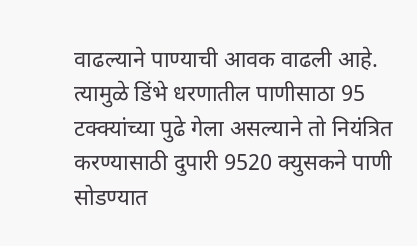वाढल्याने पाण्याची आवक वाढली आहे. त्यामुळे डिंभे धरणातील पाणीसाठा 95 टक्क्यांच्या पुढे गेला असल्याने तो नियंत्रित करण्यासाठी दुपारी 9520 क्युसकने पाणी सोडण्यात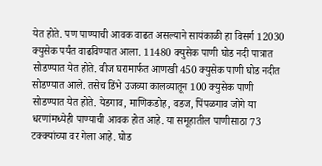येत होते. पण पाण्याची आवक वाढत असल्याने सायंकाळी हा विसर्ग 12030 क्युसेक पर्यंत वाढविण्यात आला. 11480 क्युसेक पाणी घोड नदी पात्रात सोडण्यात येत होते. वीज घरामार्फत आणखी 450 क्युसेक पाणी घोड नदीत सोडण्यात आले. तसेच डिंभे उजव्या कालव्यातून 100 क्युसेक पाणी सोडण्यात येत होते. येडगाव, माणिकडोह, वडज, पिंपळगाव जोगे या धरणांमध्येही पाण्याची आवक होत आहे. या समूहातील पाणीसाठा 73 टक्क्यांच्या वर गेला आहे. घोड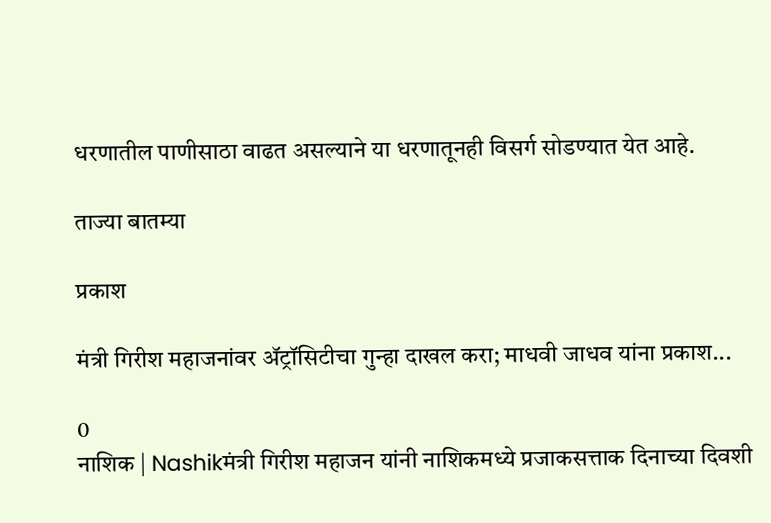धरणातील पाणीसाठा वाढत असल्याने या धरणातूनही विसर्ग सोडण्यात येत आहे.

ताज्या बातम्या

प्रकाश

मंत्री गिरीश महाजनांवर ॲट्रॉसिटीचा गुन्हा दाखल करा; माधवी जाधव यांना प्रकाश...

0
नाशिक | Nashikमंत्री गिरीश महाजन यांनी नाशिकमध्ये प्रजाकसत्ताक दिनाच्या दिवशी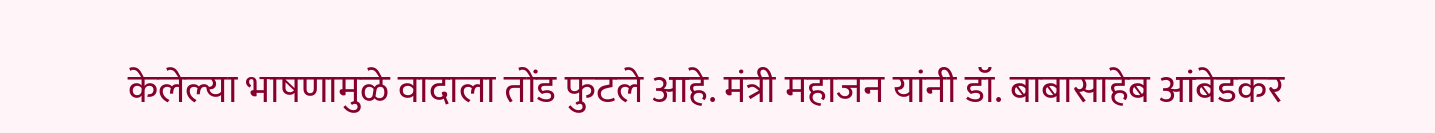केलेल्या भाषणामुळे वादाला तोंड फुटले आहे. मंत्री महाजन यांनी डॉ. बाबासाहेब आंबेडकर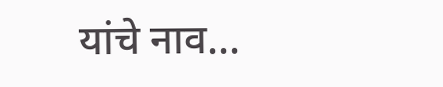यांचे नाव...